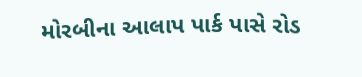મોરબીના આલાપ પાર્ક પાસે રોડ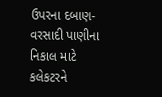ઉપરના દબાણ-વરસાદી પાણીના નિકાલ માટે કલેકટરને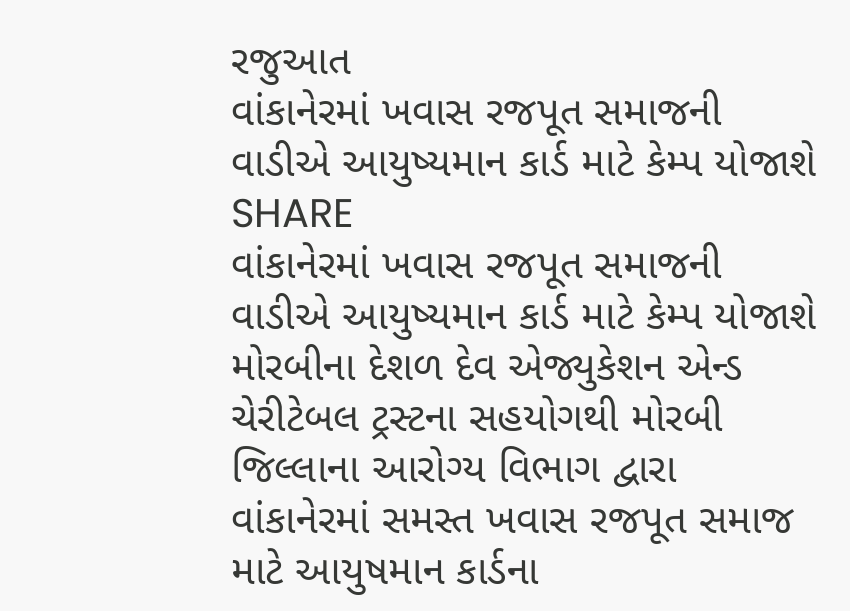રજુઆત
વાંકાનેરમાં ખવાસ રજપૂત સમાજની વાડીએ આયુષ્યમાન કાર્ડ માટે કેમ્પ યોજાશે
SHARE
વાંકાનેરમાં ખવાસ રજપૂત સમાજની વાડીએ આયુષ્યમાન કાર્ડ માટે કેમ્પ યોજાશે
મોરબીના દેશળ દેવ એજ્યુકેશન એન્ડ ચેરીટેબલ ટ્રસ્ટના સહયોગથી મોરબી જિલ્લાના આરોગ્ય વિભાગ દ્વારા વાંકાનેરમાં સમસ્ત ખવાસ રજપૂત સમાજ માટે આયુષમાન કાર્ડના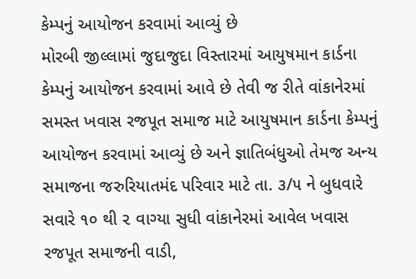કેમ્પનું આયોજન કરવામાં આવ્યું છે
મોરબી જીલ્લામાં જુદાજુદા વિસ્તારમાં આયુષમાન કાર્ડના કેમ્પનું આયોજન કરવામાં આવે છે તેવી જ રીતે વાંકાનેરમાં સમસ્ત ખવાસ રજપૂત સમાજ માટે આયુષમાન કાર્ડના કેમ્પનું આયોજન કરવામાં આવ્યું છે અને જ્ઞાતિબંધુઓ તેમજ અન્ય સમાજના જરુરિયાતમંદ પરિવાર માટે તા. ૩/૫ ને બુધવારે સવારે ૧૦ થી ૨ વાગ્યા સુધી વાંકાનેરમાં આવેલ ખવાસ રજપૂત સમાજની વાડી,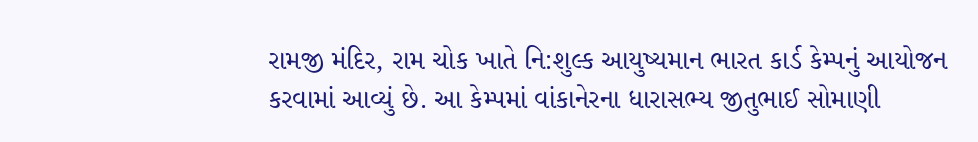રામજી મંદિર, રામ ચોક ખાતે નિ:શુલ્ક આયુષ્યમાન ભારત કાર્ડ કેમ્પનું આયોજન કરવામાં આવ્યું છે. આ કેમ્પમાં વાંકાનેરના ધારાસભ્ય જીતુભાઈ સોમાણી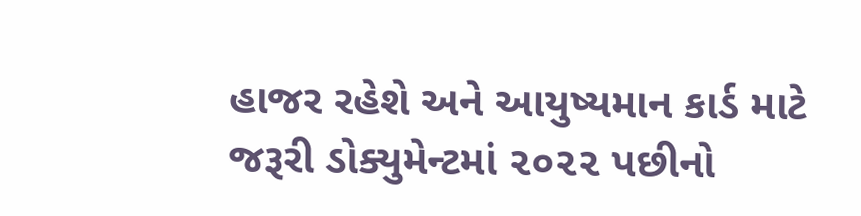હાજર રહેશે અને આયુષ્યમાન કાર્ડ માટે જરૂરી ડોક્યુમેન્ટમાં ૨૦૨૨ પછીનો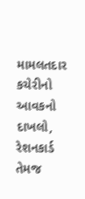મામલતદાર કચેરીનો આવકનો દાખલો, રેશનકાર્ડ તેમજ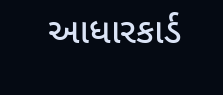આધારકાર્ડ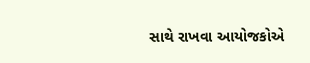સાથે રાખવા આયોજકોએ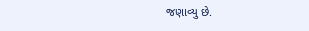જણાવ્યુ છે.